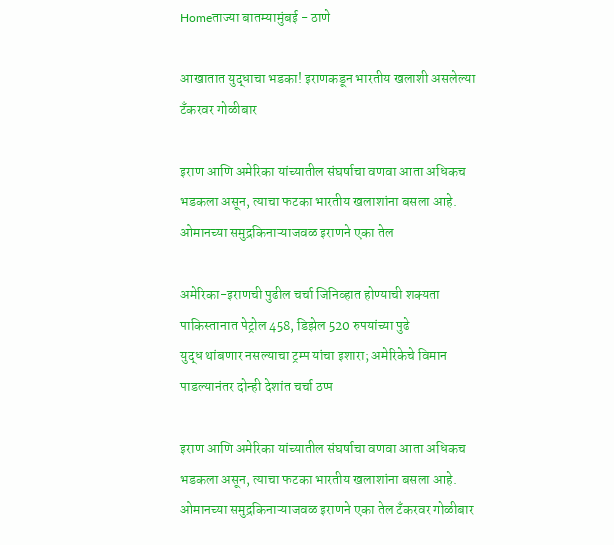Homeताज्या बातम्यामुंबई - ठाणे

आखातात युद्धाचा भडका! इराणकडून भारतीय खलाशी असलेल्या टँकरवर गोळीबार

इराण आणि अमेरिका यांच्यातील संघर्षाचा वणवा आता अधिकच भडकला असून, त्याचा फटका भारतीय खलाशांना बसला आहे. ओमानच्या समुद्रकिनाऱ्याजवळ इराणने एका तेल

अमेरिका-इराणची पुढील चर्चा जिनिव्हात होण्याची शक्यता
पाकिस्तानात पेट्रोल 458, डिझेल 520 रुपयांच्या पुढे
युद्ध थांबणार नसल्याचा ट्रम्प यांचा इशारा; अमेरिकेचे विमान पाडल्यानंतर दोन्ही देशांत चर्चा ठप्प

इराण आणि अमेरिका यांच्यातील संघर्षाचा वणवा आता अधिकच भडकला असून, त्याचा फटका भारतीय खलाशांना बसला आहे. ओमानच्या समुद्रकिनाऱ्याजवळ इराणने एका तेल टँकरवर गोळीबार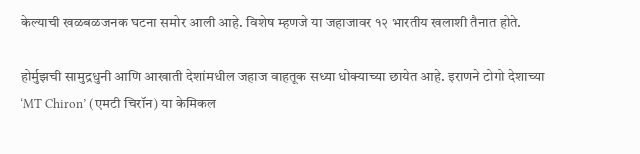केल्याची खळबळजनक घटना समोर आली आहे. विशेष म्हणजे या जहाजावर १२ भारतीय खलाशी तैनात होते.

होर्मुझची सामुद्रधुनी आणि आखाती देशांमधील जहाज वाहतूक सध्या धोक्याच्या छायेत आहे. इराणने टोगो देशाच्या ‘MT Chiron’ (एमटी चिरॉन) या केमिकल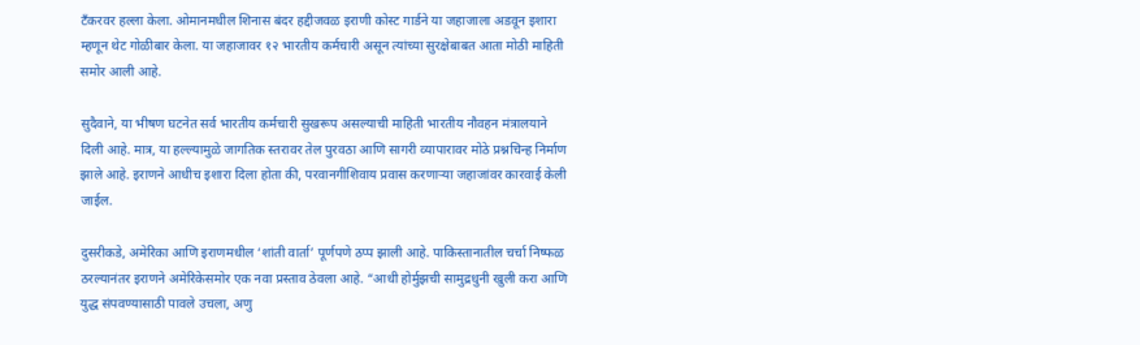टँकरवर हल्ला केला. ओमानमधील शिनास बंदर हद्दीजवळ इराणी कोस्ट गार्डने या जहाजाला अडवून इशारा म्हणून थेट गोळीबार केला. या जहाजावर १२ भारतीय कर्मचारी असून त्यांच्या सुरक्षेबाबत आता मोठी माहिती समोर आली आहे.

सुदैवाने, या भीषण घटनेत सर्व भारतीय कर्मचारी सुखरूप असल्याची माहिती भारतीय नौवहन मंत्रालयाने दिली आहे. मात्र, या हल्ल्यामुळे जागतिक स्तरावर तेल पुरवठा आणि सागरी व्यापारावर मोठे प्रश्नचिन्ह निर्माण झाले आहे. इराणने आधीच इशारा दिला होता की, परवानगीशिवाय प्रवास करणाऱ्या जहाजांवर कारवाई केली जाईल.

दुसरीकडे, अमेरिका आणि इराणमधील ‘शांती वार्ता’ पूर्णपणे ठप्प झाली आहे. पाकिस्तानातील चर्चा निष्फळ ठरल्यानंतर इराणने अमेरिकेसमोर एक नवा प्रस्ताव ठेवला आहे. “आधी होर्मुझची सामुद्रधुनी खुली करा आणि युद्ध संपवण्यासाठी पावले उचला, अणु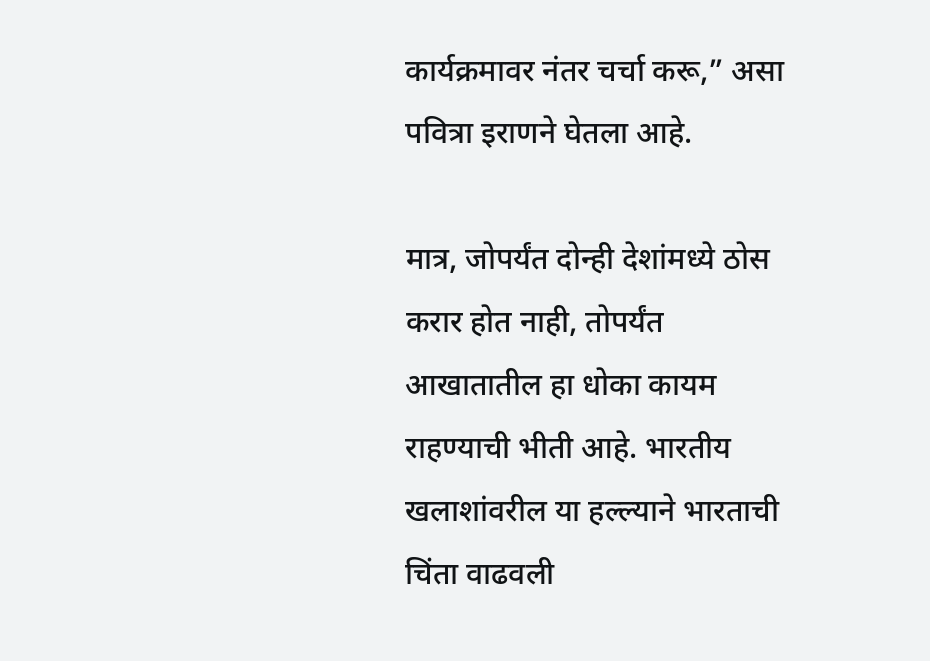कार्यक्रमावर नंतर चर्चा करू,” असा पवित्रा इराणने घेतला आहे.

मात्र, जोपर्यंत दोन्ही देशांमध्ये ठोस करार होत नाही, तोपर्यंत आखातातील हा धोका कायम राहण्याची भीती आहे. भारतीय खलाशांवरील या हल्ल्याने भारताची चिंता वाढवली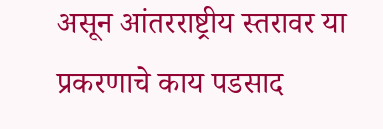असून आंतरराष्ट्रीय स्तरावर या प्रकरणाचे काय पडसाद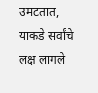उमटतात, याकडे सर्वांचे लक्ष लागले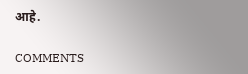आहे.

COMMENTS